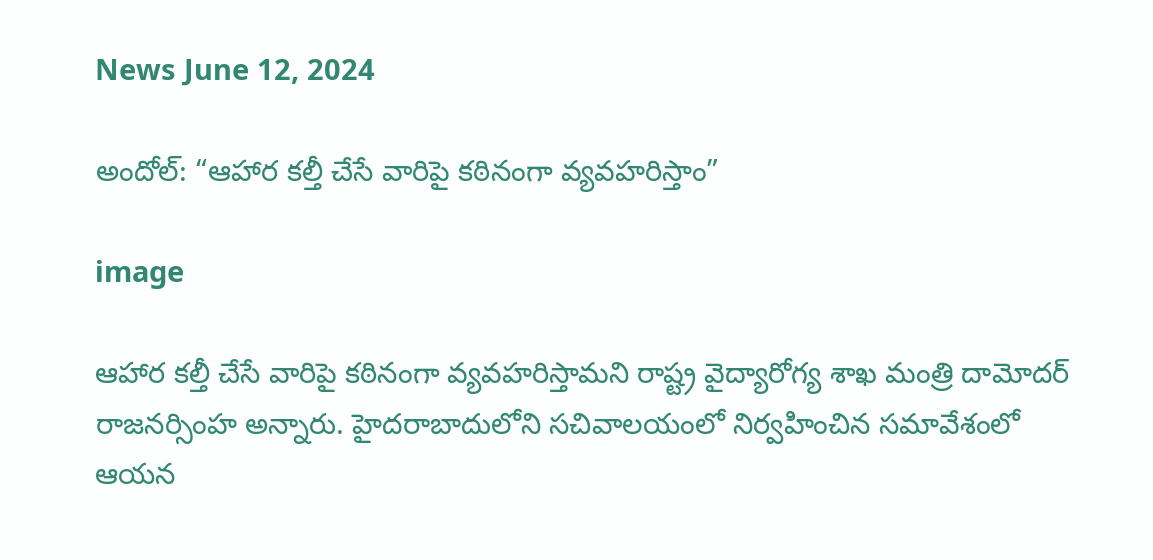News June 12, 2024

అందోల్: “ఆహార కల్తీ చేసే వారిపై కఠినంగా వ్యవహరిస్తాం”

image

ఆహార కల్తీ చేసే వారిపై కఠినంగా వ్యవహరిస్తామని రాష్ట్ర వైద్యారోగ్య శాఖ మంత్రి దామోదర్ రాజనర్సింహ అన్నారు. హైదరాబాదులోని సచివాలయంలో నిర్వహించిన సమావేశంలో ఆయన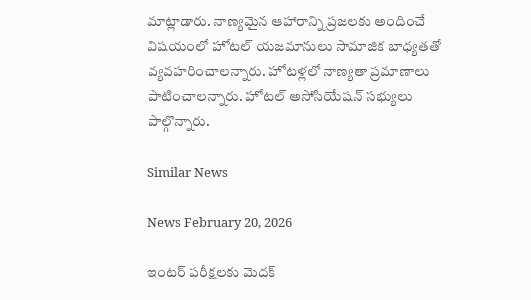మాట్లాడారు. నాణ్యమైన ఆహారాన్ని ప్రజలకు అందించే విషయంలో హోటల్ యజమానులు సామాజిక బాధ్యతతో వ్యవహరించాలన్నారు. హోటళ్లలో నాణ్యతా ప్రమాణాలు పాటించాలన్నారు. హోటల్ అసోసియేషన్ సభ్యులు పాల్గొన్నారు.

Similar News

News February 20, 2026

ఇంటర్ పరీక్షలకు మెదక్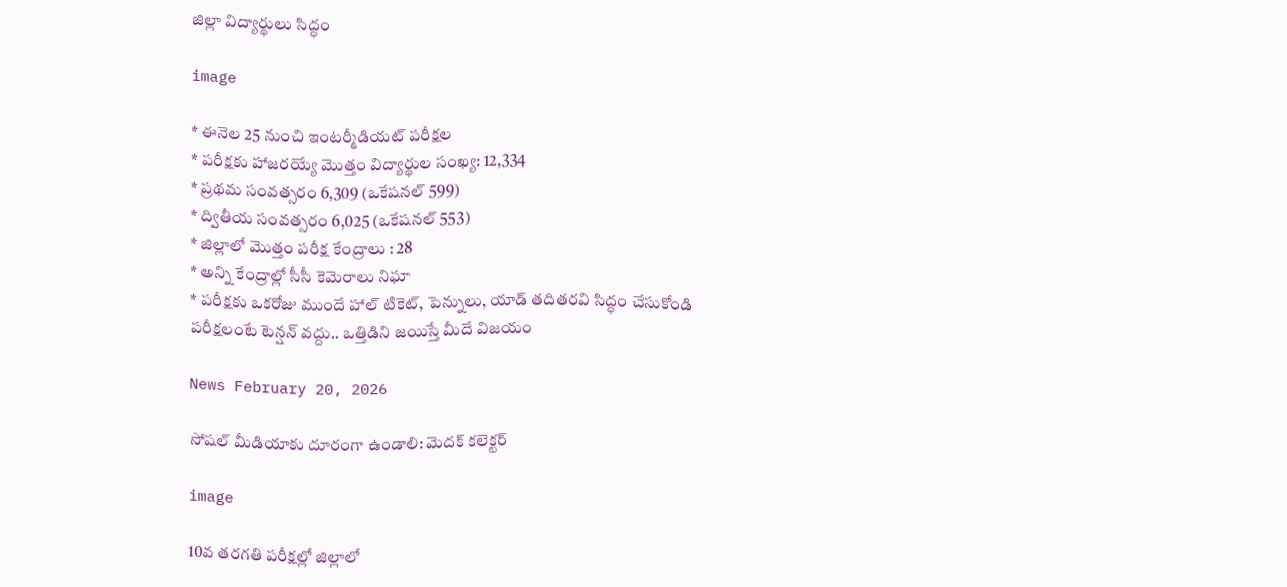జిల్లా విద్యార్థులు సిద్ధం

image

* ఈనెల 25 నుంచి ఇంటర్మీడియట్ పరీక్షల
* పరీక్షకు హాజరయ్యే మొత్తం విద్యార్థుల సంఖ్య: 12,334
* ప్రథమ సంవత్సరం 6,309 (ఒకేషనల్ 599)
* ద్వితీయ సంవత్సరం 6,025 (ఒకేషనల్ 553)
* జిల్లాలో మొత్తం పరీక్ష కేంద్రాలు : 28
* అన్ని కేంద్రాల్లో సీసీ కెమెరాలు నిఘా
* పరీక్షకు ఒకరోజు ముందే హాల్ టికెట్, పెన్నులు, యాడ్ తదితరవి సిద్ధం చేసుకోండి
పరీక్షలంటే టెన్షన్ వద్దు.. ఒత్తిడిని జయిస్తే మీదే విజయం

News February 20, 2026

సోషల్ మీడియాకు దూరంగా ఉండాలి: మెదక్ కలెక్టర్

image

10వ తరగతి పరీక్షల్లో జిల్లాలో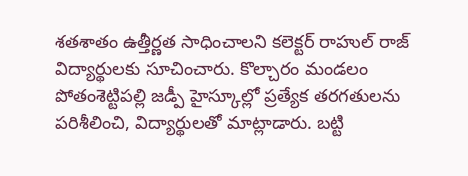శతశాతం ఉత్తీర్ణత సాధించాలని కలెక్టర్ రాహుల్ రాజ్ విద్యార్థులకు సూచించారు. కొల్చారం మండలం పోతంశెట్టిపల్లి జడ్పీ హైస్కూల్లో ప్రత్యేక తరగతులను పరిశీలించి, విద్యార్థులతో మాట్లాడారు. బట్టి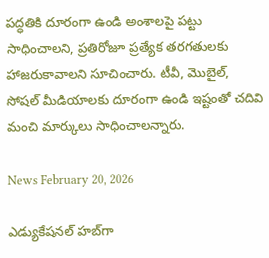పద్ధతికి దూరంగా ఉండి అంశాలపై పట్టు సాధించాలని, ప్రతిరోజూ ప్రత్యేక తరగతులకు హాజరుకావాలని సూచించారు. టీవీ, మొబైల్, సోషల్ మీడియాలకు దూరంగా ఉండి ఇష్టంతో చదివి మంచి మార్కులు సాధించాలన్నారు.

News February 20, 2026

ఎడ్యుకేషనల్ హబ్‌గా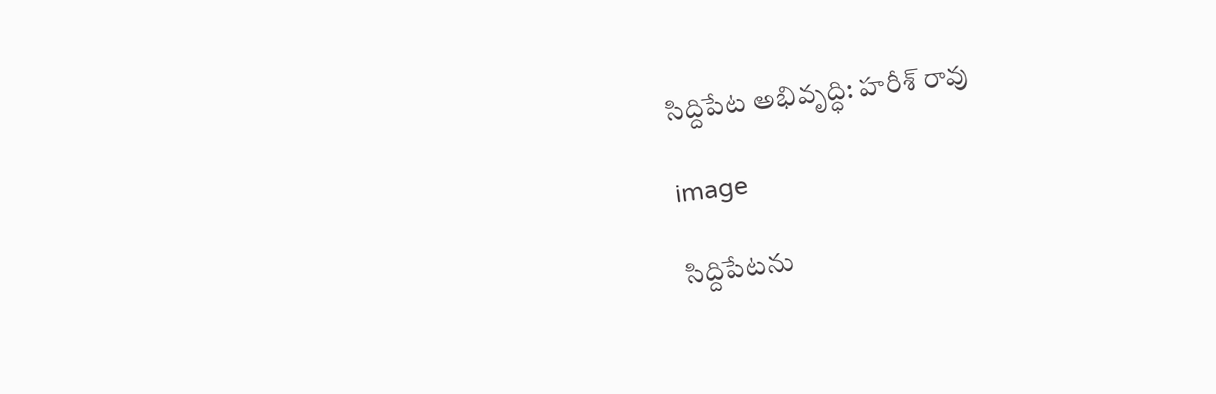సిద్దిపేట అభివృద్ధి: హరీశ్ రావు

image

సిద్దిపేటను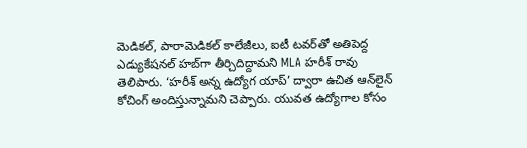మెడికల్, పారామెడికల్ కాలేజీలు, ఐటీ టవర్‌తో అతిపెద్ద ఎడ్యుకేషనల్ హబ్‌గా తీర్చిదిద్దామని MLA హరీశ్ రావు తెలిపారు. ‘హరీశ్ అన్న ఉద్యోగ యాప్’ ద్వారా ఉచిత ఆన్‌లైన్ కోచింగ్ అందిస్తున్నామని చెప్పారు. యువత ఉద్యోగాల కోసం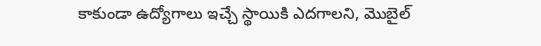కాకుండా ఉద్యోగాలు ఇచ్చే స్థాయికి ఎదగాలని, మొబైల్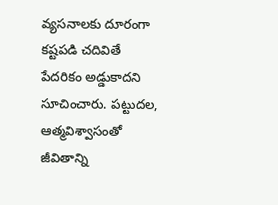వ్యసనాలకు దూరంగా కష్టపడి చదివితే పేదరికం అడ్డుకాదని సూచించారు. పట్టుదల, ఆత్మవిశ్వాసంతో జీవితాన్ని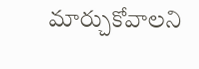మార్చుకోవాలని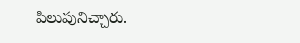పిలుపునిచ్చారు.